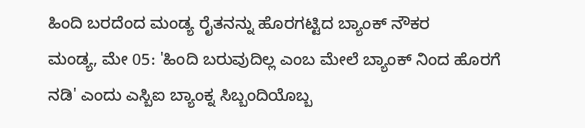ಹಿಂದಿ ಬರದೆಂದ ಮಂಡ್ಯ ರೈತನನ್ನು ಹೊರಗಟ್ಟಿದ ಬ್ಯಾಂಕ್ ನೌಕರ
ಮಂಡ್ಯ, ಮೇ 05: 'ಹಿಂದಿ ಬರುವುದಿಲ್ಲ ಎಂಬ ಮೇಲೆ ಬ್ಯಾಂಕ್ ನಿಂದ ಹೊರಗೆ ನಡಿ' ಎಂದು ಎಸ್ಬಿಐ ಬ್ಯಾಂಕ್ನ ಸಿಬ್ಬಂದಿಯೊಬ್ಬ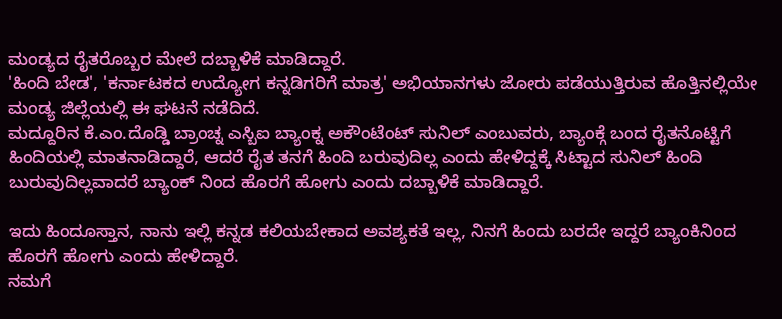ಮಂಡ್ಯದ ರೈತರೊಬ್ಬರ ಮೇಲೆ ದಬ್ಬಾಳಿಕೆ ಮಾಡಿದ್ದಾರೆ.
'ಹಿಂದಿ ಬೇಡ', 'ಕರ್ನಾಟಕದ ಉದ್ಯೋಗ ಕನ್ನಡಿಗರಿಗೆ ಮಾತ್ರ' ಅಭಿಯಾನಗಳು ಜೋರು ಪಡೆಯುತ್ತಿರುವ ಹೊತ್ತಿನಲ್ಲಿಯೇ ಮಂಡ್ಯ ಜಿಲ್ಲೆಯಲ್ಲಿ ಈ ಘಟನೆ ನಡೆದಿದೆ.
ಮದ್ದೂರಿನ ಕೆ.ಎಂ.ದೊಡ್ಡಿ ಬ್ರಾಂಚ್ನ ಎಸ್ಬಿಐ ಬ್ಯಾಂಕ್ನ ಅಕೌಂಟೆಂಟ್ ಸುನಿಲ್ ಎಂಬುವರು, ಬ್ಯಾಂಕ್ಗೆ ಬಂದ ರೈತನೊಟ್ಟಿಗೆ ಹಿಂದಿಯಲ್ಲಿ ಮಾತನಾಡಿದ್ದಾರೆ, ಆದರೆ ರೈತ ತನಗೆ ಹಿಂದಿ ಬರುವುದಿಲ್ಲ ಎಂದು ಹೇಳಿದ್ದಕ್ಕೆ ಸಿಟ್ಟಾದ ಸುನಿಲ್ ಹಿಂದಿ ಬುರುವುದಿಲ್ಲವಾದರೆ ಬ್ಯಾಂಕ್ ನಿಂದ ಹೊರಗೆ ಹೋಗು ಎಂದು ದಬ್ಬಾಳಿಕೆ ಮಾಡಿದ್ದಾರೆ.

ಇದು ಹಿಂದೂಸ್ತಾನ, ನಾನು ಇಲ್ಲಿ ಕನ್ನಡ ಕಲಿಯಬೇಕಾದ ಅವಶ್ಯಕತೆ ಇಲ್ಲ, ನಿನಗೆ ಹಿಂದು ಬರದೇ ಇದ್ದರೆ ಬ್ಯಾಂಕಿನಿಂದ ಹೊರಗೆ ಹೋಗು ಎಂದು ಹೇಳಿದ್ದಾರೆ.
ನಮಗೆ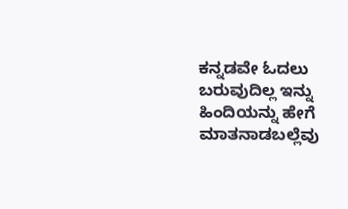ಕನ್ನಡವೇ ಓದಲು ಬರುವುದಿಲ್ಲ ಇನ್ನು ಹಿಂದಿಯನ್ನು ಹೇಗೆ ಮಾತನಾಡಬಲ್ಲೆವು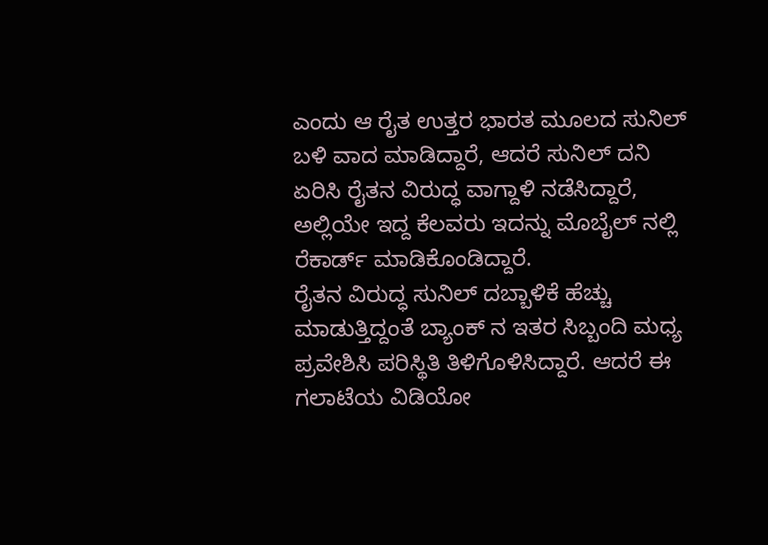ಎಂದು ಆ ರೈತ ಉತ್ತರ ಭಾರತ ಮೂಲದ ಸುನಿಲ್ ಬಳಿ ವಾದ ಮಾಡಿದ್ದಾರೆ, ಆದರೆ ಸುನಿಲ್ ದನಿ ಏರಿಸಿ ರೈತನ ವಿರುದ್ಧ ವಾಗ್ದಾಳಿ ನಡೆಸಿದ್ದಾರೆ, ಅಲ್ಲಿಯೇ ಇದ್ದ ಕೆಲವರು ಇದನ್ನು ಮೊಬೈಲ್ ನಲ್ಲಿ ರೆಕಾರ್ಡ್ ಮಾಡಿಕೊಂಡಿದ್ದಾರೆ.
ರೈತನ ವಿರುದ್ಧ ಸುನಿಲ್ ದಬ್ಬಾಳಿಕೆ ಹೆಚ್ಚು ಮಾಡುತ್ತಿದ್ದಂತೆ ಬ್ಯಾಂಕ್ ನ ಇತರ ಸಿಬ್ಬಂದಿ ಮಧ್ಯ ಪ್ರವೇಶಿಸಿ ಪರಿಸ್ಥಿತಿ ತಿಳಿಗೊಳಿಸಿದ್ದಾರೆ. ಆದರೆ ಈ ಗಲಾಟೆಯ ವಿಡಿಯೋ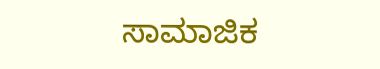ಸಾಮಾಜಿಕ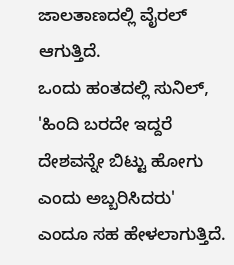ಜಾಲತಾಣದಲ್ಲಿ ವೈರಲ್ ಆಗುತ್ತಿದೆ.
ಒಂದು ಹಂತದಲ್ಲಿ ಸುನಿಲ್, 'ಹಿಂದಿ ಬರದೇ ಇದ್ದರೆ ದೇಶವನ್ನೇ ಬಿಟ್ಟು ಹೋಗು ಎಂದು ಅಬ್ಬರಿಸಿದರು' ಎಂದೂ ಸಹ ಹೇಳಲಾಗುತ್ತಿದೆ.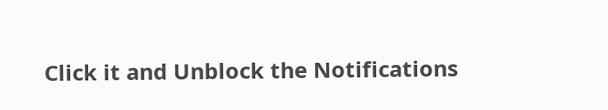Click it and Unblock the Notifications